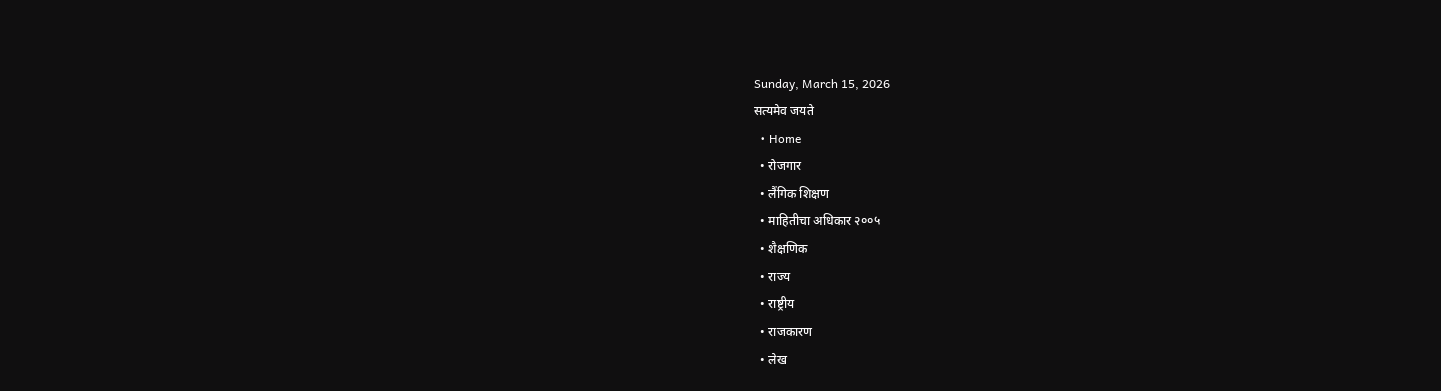Sunday, March 15, 2026
सत्यमेव जयते
  • Home
  • रोजगार
  • लैंगिक शिक्षण
  • माहितीचा अधिकार २००५
  • शैक्षणिक
  • राज्य
  • राष्ट्रीय
  • राजकारण
  • लेख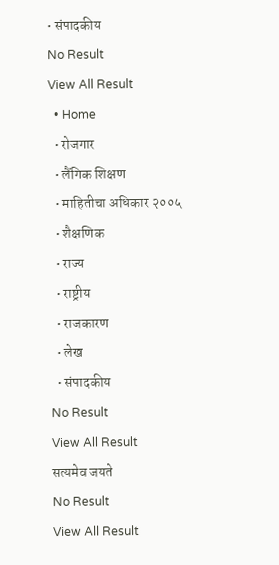• संपादकीय
No Result
View All Result
  • Home
  • रोजगार
  • लैंगिक शिक्षण
  • माहितीचा अधिकार २००५
  • शैक्षणिक
  • राज्य
  • राष्ट्रीय
  • राजकारण
  • लेख
  • संपादकीय
No Result
View All Result
सत्यमेव जयते
No Result
View All Result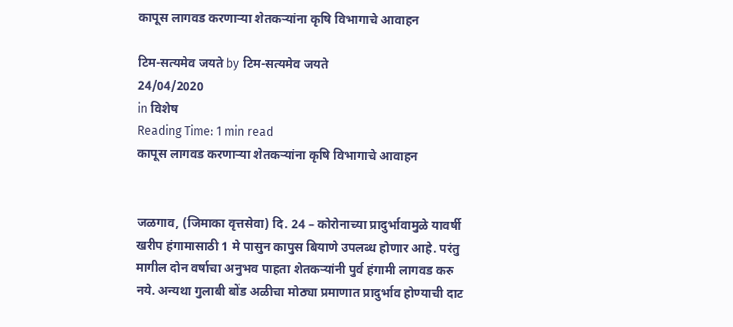कापूस लागवड करणाऱ्या शेतकऱ्यांना कृषि विभागाचे आवाहन

टिम-सत्यमेव जयते by टिम-सत्यमेव जयते
24/04/2020
in विशेष
Reading Time: 1 min read
कापूस लागवड करणाऱ्या शेतकऱ्यांना कृषि विभागाचे आवाहन


जळगाव, (जिमाका वृत्तसेवा) दि. 24 – कोरोनाच्या प्रादुर्भावामुळे यावर्षी खरीप हंगामासाठी 1 मे पासुन कापुस बियाणे उपलब्ध होणार आहे. परंतु मागील दोन वर्षाचा अनुभव पाहता शेतकऱ्यांनी पुर्व हंगामी लागवड करु नये. अन्यथा गुलाबी बोंड अळीचा मोठ्या प्रमाणात प्रादुर्भाव होण्याची दाट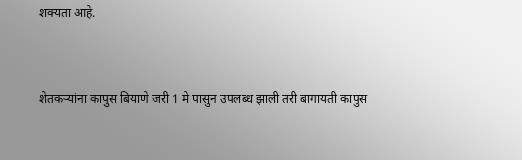शक्यता आहे.


शेतकऱ्यांना कापुस बियाणे जरी 1 मे पासुन उपलब्ध झाली तरी बागायती कापुस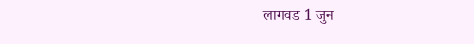लागवड 1 जुन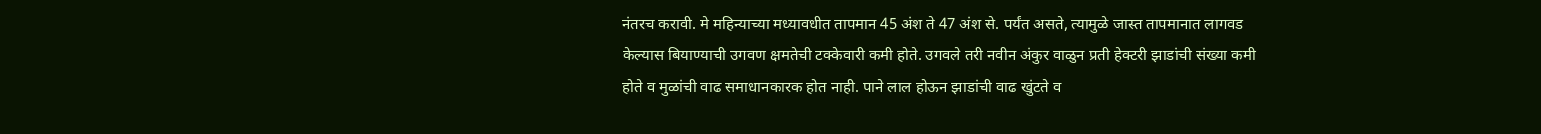नंतरच करावी. मे महिन्याच्या मध्यावधीत तापमान 45 अंश ते 47 अंश से. पर्यंत असते, त्यामुळे जास्त तापमानात लागवड केल्यास बियाण्याची उगवण क्षमतेची टक्केवारी कमी होते. उगवले तरी नवीन अंकुर वाळुन प्रती हेक्टरी झाडांची संख्या कमी होते व मुळांची वाढ समाधानकारक होत नाही. पाने लाल होऊन झाडांची वाढ खुंटते व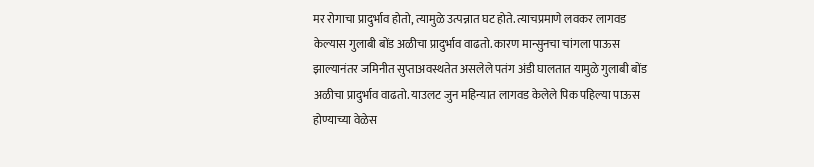मर रोगाचा प्रादुर्भाव होतो, त्यामुळे उत्पन्नात घट होते. त्याचप्रमाणे लवकर लागवड केल्यास गुलाबी बोंड अळीचा प्रादुर्भाव वाढतो. कारण मान्सुनचा चांगला पाऊस झाल्यानंतर जमिनीत सुप्ताअवस्थतेत असलेले पतंग अंडी घालतात यामुळे गुलाबी बोंड अळीचा प्रादुर्भाव वाढतो. याउलट जुन महिन्यात लागवड केलेले पिक पहिल्या पाऊस होण्याच्या वेळेस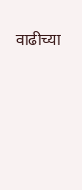वाढीच्या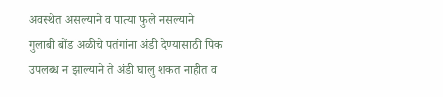अवस्थेत असल्याने व पात्या फुले नसल्याने गुलाबी बोंड अळीचे पतंगांना अंडी देण्यासाठी पिक उपलब्ध न झाल्याने ते अंडी घालु शकत नाहीत व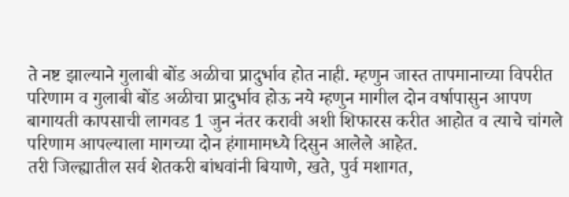ते नष्ट झाल्याने गुलाबी बोंड अळीचा प्रादुर्भाव होत नाही. म्हणुन जास्त तापमानाच्या विपरीत परिणाम व गुलाबी बोंड अळीचा प्रादुर्भाव होऊ नये म्हणुन मागील दोन वर्षापासुन आपण बागायती कापसाची लागवड 1 जुन नंतर करावी अशी शिफारस करीत आहोत व त्याचे चांगले परिणाम आपल्याला मागच्या दोन हंगामामध्ये दिसुन आलेले आहेत.
तरी जिल्ह्यातील सर्व शेतकरी बांधवांनी बियाणे, खते, पुर्व मशागत,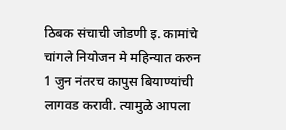ठिबक संचाची जोडणी इ. कामांचे चांगले नियोजन मे महिन्यात करुन 1 जुन नंतरच कापुस बियाण्यांची लागवड करावी. त्यामुळे आपला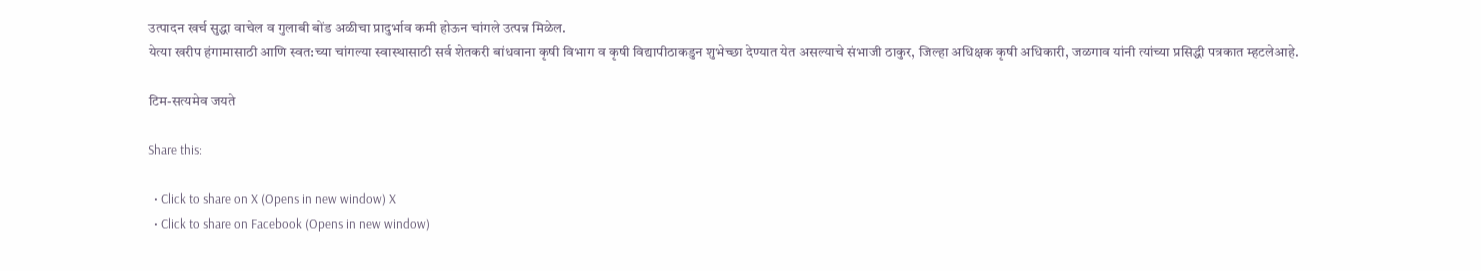उत्पादन खर्च सुद्धा वाचेल व गुलाबी बोंड अळीचा प्रादुर्भाव कमी होऊन चांगले उत्पन्न मिळेल.
येत्या खरीप हंगामासाठी आणि स्वत:च्या चांगल्या स्वास्थासाठी सर्व शेतकरी बांधवाना कृषी विभाग व कृषी विद्यापीठाकडुन शुभेच्छा देण्यात येत असल्याचे संभाजी ठाकुर, जिल्हा अधिक्षक कृषी अधिकारी, जळगाव यांनी त्यांच्या प्रसिद्धी पत्रकात म्हटलेआहे.

टिम-सत्यमेव जयते

Share this:

  • Click to share on X (Opens in new window) X
  • Click to share on Facebook (Opens in new window)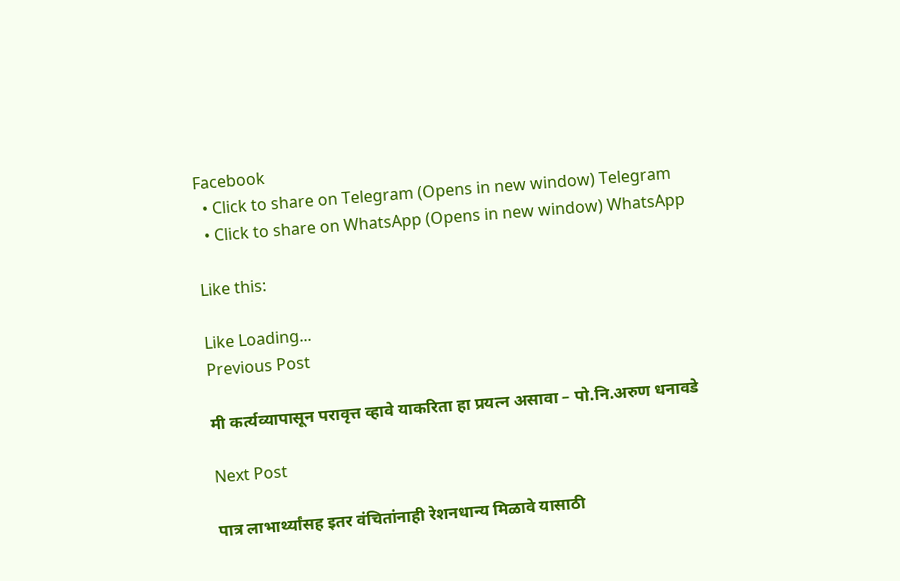Facebook
  • Click to share on Telegram (Opens in new window) Telegram
  • Click to share on WhatsApp (Opens in new window) WhatsApp

Like this:

Like Loading...
Previous Post

मी कर्त्यव्यापासून परावृत्त व्हावे याकरिता हा प्रयत्न असावा – पो.नि.अरुण धनावडे

Next Post

पात्र लाभार्थ्यांसह इतर वंचितांनाही रेशनधान्य मिळावे यासाठी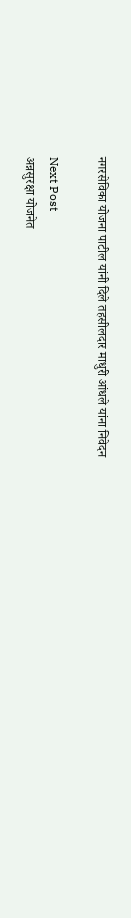नगरसेविका योजना पाटील यांनी दिले तहसीलदार माधुरी आंधले यांना निवेदन

Next Post
अन्नसुरक्षा योजनेत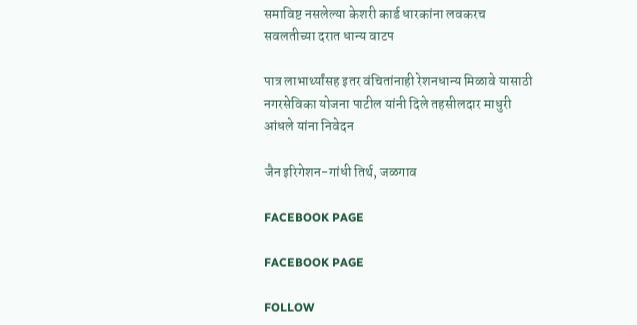समाविष्ट नसलेल्या केशरी कार्ड धारकांना लवकरच सवलतीच्या दरात धान्य वाटप

पात्र लाभार्थ्यांसह इतर वंचितांनाही रेशनधान्य मिळावे यासाठी नगरसेविका योजना पाटील यांनी दिले तहसीलदार माधुरी आंधले यांना निवेदन

जैन इरिगेशन-गांधी तिर्थ, जळगाव

FACEBOOK PAGE

FACEBOOK PAGE

FOLLOW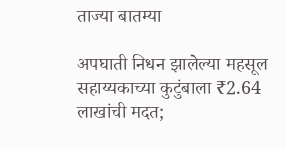ताज्या बातम्या

अपघाती निधन झालेल्या महसूल सहाय्यकाच्या कुटुंबाला ₹2.64 लाखांची मदत;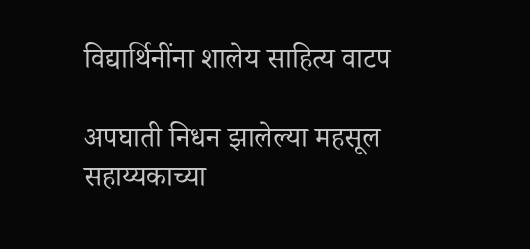विद्यार्थिनींना शालेय साहित्य वाटप

अपघाती निधन झालेल्या महसूल सहाय्यकाच्या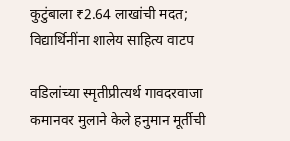कुटुंबाला ₹2.64 लाखांची मदत; विद्यार्थिनींना शालेय साहित्य वाटप

वडिलांच्या स्मृतीप्रीत्यर्थ गावदरवाजा कमानवर मुलाने केले हनुमान मूर्तीची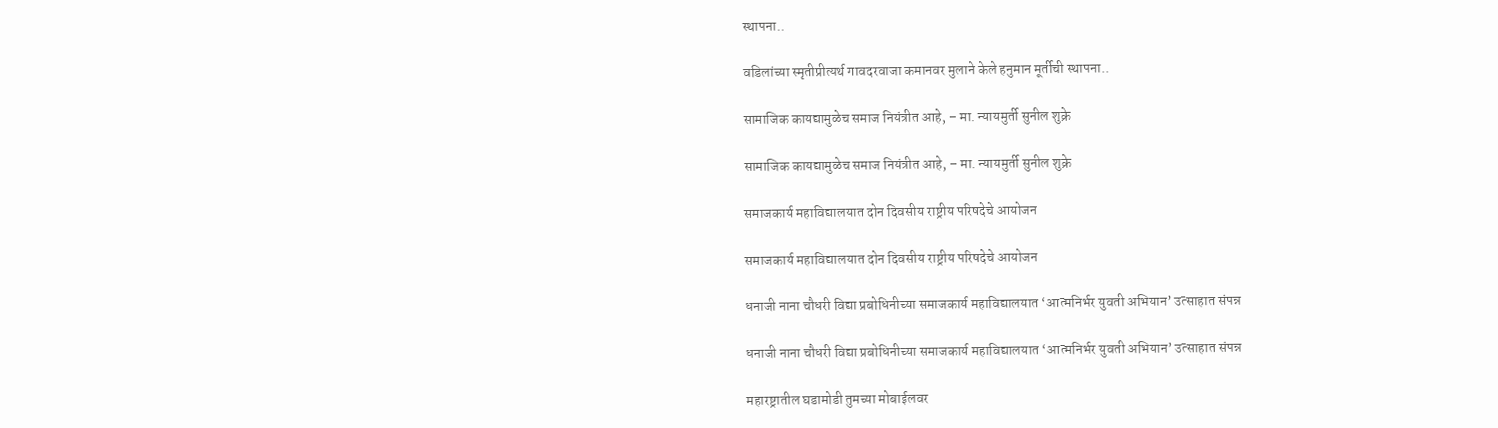स्थापना..

वडिलांच्या स्मृतीप्रीत्यर्थ गावदरवाजा कमानवर मुलाने केले हनुमान मूर्तीची स्थापना..

सामाजिक कायद्यामुळेच समाज नियंत्रीत आहे, – मा. न्यायमुर्ती सुनील शुक्रे

सामाजिक कायद्यामुळेच समाज नियंत्रीत आहे, – मा. न्यायमुर्ती सुनील शुक्रे

समाजकार्य महाविद्यालयात दोन दिवसीय राष्ट्रीय परिषदेचे आयोजन

समाजकार्य महाविद्यालयात दोन दिवसीय राष्ट्रीय परिषदेचे आयोजन

धनाजी नाना चौधरी विद्या प्रबोधिनीच्या समाजकार्य महाविद्यालयात ‘आत्मनिर्भर युवती अभियान’ उत्साहात संपन्न

धनाजी नाना चौधरी विद्या प्रबोधिनीच्या समाजकार्य महाविद्यालयात ‘आत्मनिर्भर युवती अभियान’ उत्साहात संपन्न

महारष्ट्रातील घडामोडी तुमच्या मोबाईलवर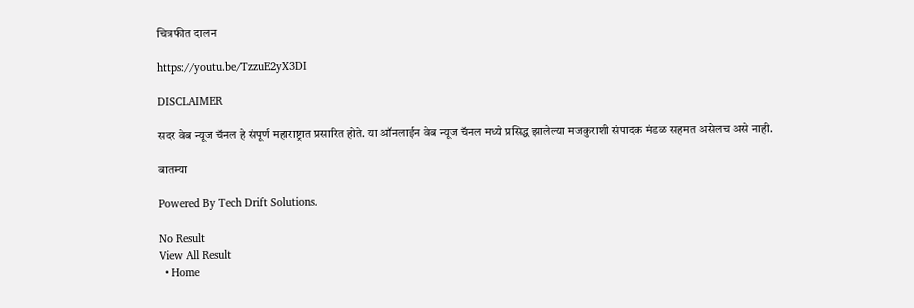चित्रफीत दालन

https://youtu.be/TzzuE2yX3DI

DISCLAIMER

सदर वेब न्यूज चॅनल हे संपूर्ण महाराष्ट्रात प्रसारित होते. या ऑनलाईन वेब न्यूज चॅनल मध्ये प्रसिद्ध झालेल्या मजकुराशी संपादक मंडळ सहमत असेलच असे नाही.

बातम्या

Powered By Tech Drift Solutions.

No Result
View All Result
  • Home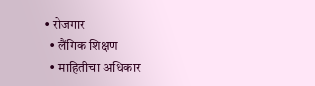• रोजगार
  • लैंगिक शिक्षण
  • माहितीचा अधिकार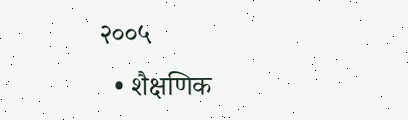२००५
  • शैक्षणिक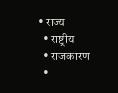• राज्य
  • राष्ट्रीय
  • राजकारण
  •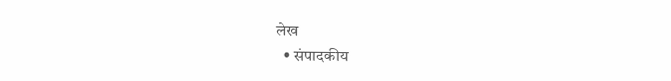लेख
  • संपादकीय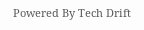Powered By Tech Drift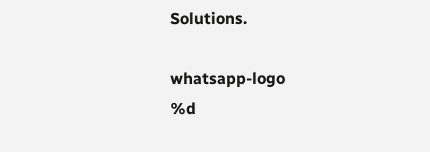Solutions.

whatsapp-logo
%d